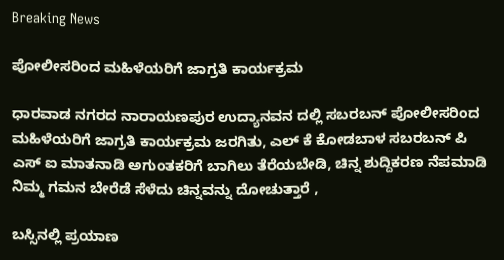Breaking News

ಪೋಲೀಸರಿಂದ ಮಹಿಳೆಯರಿಗೆ ಜಾಗ್ರತಿ ಕಾರ್ಯಕ್ರಮ

ಧಾರವಾಡ ನಗರದ ನಾರಾಯಣಪುರ ಉದ್ಯಾನವನ ದಲ್ಲಿ ಸಬರಬನ್ ಪೋಲೀಸರಿಂದ ಮಹಿಳೆಯರಿಗೆ ಜಾಗ್ರತಿ ಕಾರ್ಯಕ್ರಮ ಜರಗಿತು, ಎಲ್ ಕೆ ಕೋಡಬಾಳ ಸಬರಬನ್ ಪಿ ಎಸ್ ಐ ಮಾತನಾಡಿ ಅಗುಂತಕರಿಗೆ ಬಾಗಿಲು ತೆರೆಯಬೇಡಿ, ಚಿನ್ನ ಶುದ್ದಿಕರಣ ನೆಪಮಾಡಿ ನಿಮ್ಮ ಗಮನ ಬೇರೆಡೆ ಸೆಳೆದು ಚಿನ್ನವನ್ನು ದೋಚುತ್ತಾರೆ ,

ಬಸ್ಸಿನಲ್ಲಿ ಪ್ರಯಾಣ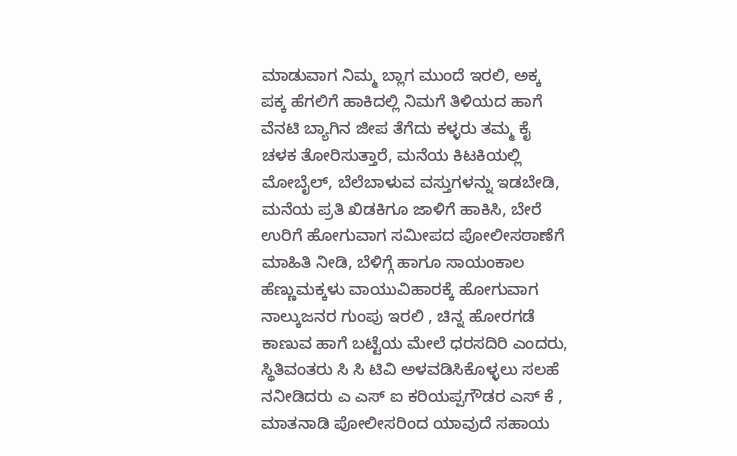ಮಾಡುವಾಗ ನಿಮ್ಮ ಬ್ಲಾಗ ಮುಂದೆ ಇರಲಿ, ಅಕ್ಕ ಪಕ್ಕ ಹೆಗಲಿಗೆ ಹಾಕಿದಲ್ಲಿ ನಿಮಗೆ ತಿಳಿಯದ ಹಾಗೆ ವೆನಟಿ ಬ್ಯಾಗಿನ ಜೀಪ ತೆಗೆದು ಕಳ್ಳರು ತಮ್ಮ ಕೈ ಚಳಕ ತೋರಿಸುತ್ತಾರೆ, ಮನೆಯ ಕಿಟಕಿಯಲ್ಲಿ ಮೋಬೈಲ್, ಬೆಲೆಬಾಳುವ ವಸ್ತುಗಳನ್ನು ಇಡಬೇಡಿ, ಮನೆಯ ಪ್ರತಿ ಖಿಡಕಿಗೂ ಜಾಳಿಗೆ ಹಾಕಿಸಿ, ಬೇರೆ ಉರಿಗೆ ಹೋಗುವಾಗ ಸಮೀಪದ ಪೋಲೀಸಠಾಣೆಗೆ ಮಾಹಿತಿ ನೀಡಿ, ಬೆಳಿಗ್ಗೆ ಹಾಗೂ ಸಾಯಂಕಾಲ ಹೆಣ್ಣುಮಕ್ಕಳು ವಾಯುವಿಹಾರಕ್ಕೆ ಹೋಗುವಾಗ ನಾಲ್ಕುಜನರ ಗುಂಪು ಇರಲಿ , ಚಿನ್ನ ಹೋರಗಡೆ ಕಾಣುವ ಹಾಗೆ ಬಟ್ಟೆಯ ಮೇಲೆ ಧರಸದಿರಿ ಎಂದರು, ಸ್ಥಿತಿವಂತರು ಸಿ ಸಿ ಟಿವಿ ಅಳವಡಿಸಿಕೊಳ್ಳಲು ಸಲಹೆ ನನೀಡಿದರು ಎ ಎಸ್ ಐ ಕರಿಯಪ್ಪಗೌಡರ ಎಸ್ ಕೆ , ಮಾತನಾಡಿ ಪೋಲೀಸರಿಂದ ಯಾವುದೆ ಸಹಾಯ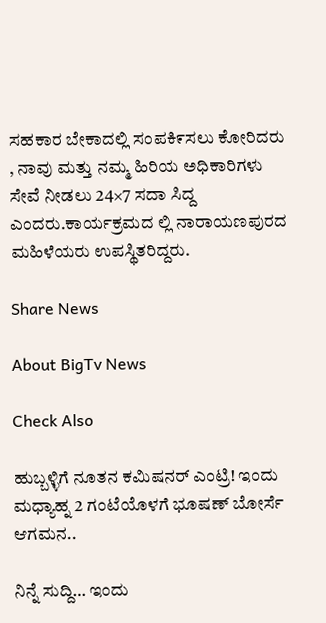ಸಹಕಾರ ಬೇಕಾದಲ್ಲಿ ಸಂಪಕಿ೯ಸಲು ಕೋರಿದರು , ನಾವು ಮತ್ತು ನಮ್ಮ ಹಿರಿಯ ಅಧಿಕಾರಿಗಳು ಸೇವೆ ನೀಡಲು 24×7 ಸದಾ ಸಿದ್ದ ಎಂದರು.ಕಾರ್ಯಕ್ರಮದ ಲ್ಲಿ ನಾರಾಯಣಪುರದ ಮಹಿಳೆಯರು ಉಪಸ್ಥಿತರಿದ್ದರು.

Share News

About BigTv News

Check Also

ಹುಬ್ಬಳ್ಳಿಗೆ ನೂತನ ಕಮಿಷನರ್ ಎಂಟ್ರಿ! ಇಂದು ಮಧ್ಯಾಹ್ನ 2 ಗಂಟೆಯೊಳಗೆ ಭೂಷಣ್ ಬೋರ್ಸೆ ಆಗಮನ..

ನಿನ್ನೆ ಸುದ್ದಿ… ಇಂದು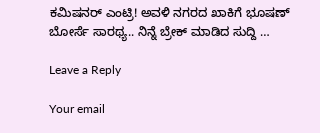ಕಮಿಷನರ್ ಎಂಟ್ರಿ! ಅವಳಿ ನಗರದ ಖಾಕಿಗೆ ಭೂಷಣ್ ಬೋರ್ಸೆ ಸಾರಥ್ಯ.. ನಿನ್ನೆ ಬ್ರೇಕ್ ಮಾಡಿದ ಸುದ್ದಿ …

Leave a Reply

Your email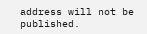address will not be published.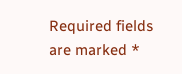Required fields are marked *